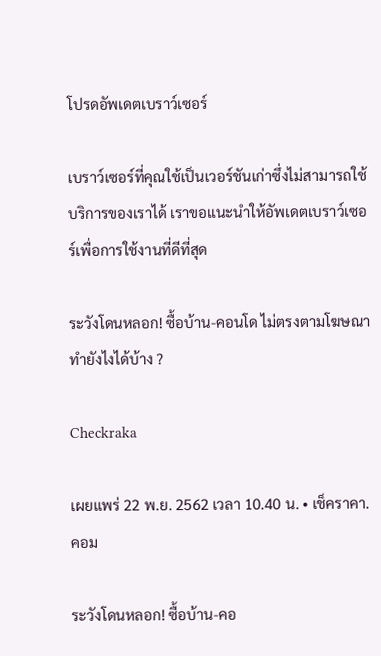โปรดอัพเดตเบราว์เซอร์

เบราว์เซอร์ที่คุณใช้เป็นเวอร์ชันเก่าซึ่งไม่สามารถใช้บริการของเราได้ เราขอแนะนำให้อัพเดตเบราว์เซอร์เพื่อการใช้งานที่ดีที่สุด

ระวังโดนหลอก! ซื้อบ้าน-คอนโด ไม่ตรงตามโฆษณา ทำยังไงได้บ้าง ?

Checkraka

เผยแพร่ 22 พ.ย. 2562 เวลา 10.40 น. • เช็คราคา.คอม

ระวังโดนหลอก! ซื้อบ้าน-คอ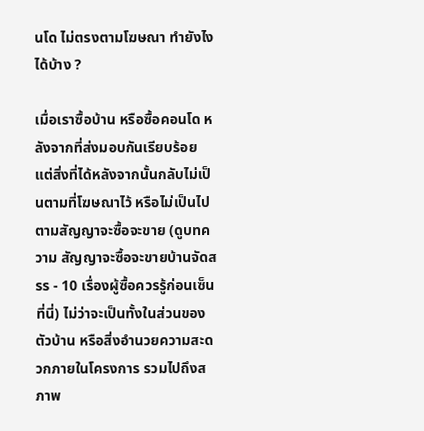นโด ไม่ตรงตามโฆษณา ทำยังไงได้บ้าง ?

เมื่อเราซื้อบ้าน หรือซื้อคอนโด หลังจากที่ส่งมอบกันเรียบร้อย แต่สิ่งที่ได้หลังจากนั้นกลับไม่เป็นตามที่โฆษณาไว้ หรือไม่เป็นไปตามสัญญาจะซื้อจะขาย (ดูบทความ สัญญาจะซื้อจะขายบ้านจัดสรร - 10 เรื่องผู้ซื้อควรรู้ก่อนเซ็น ที่นี่) ไม่ว่าจะเป็นทั้งในส่วนของตัวบ้าน หรือสิ่งอำนวยความสะดวกภายในโครงการ รวมไปถึงสภาพ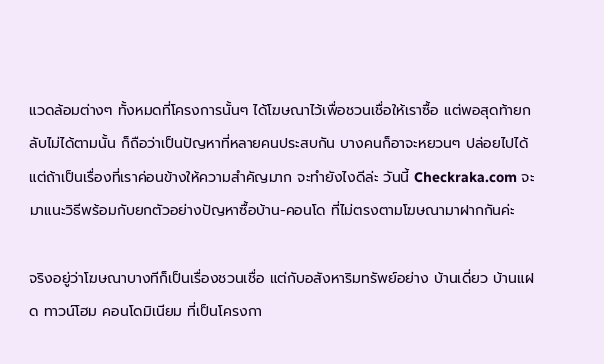แวดล้อมต่างๆ ทั้งหมดที่โครงการนั้นๆ ได้โฆษณาไว้เพื่อชวนเชื่อให้เราซื้อ แต่พอสุดท้ายกลับไม่ได้ตามนั้น ก็ถือว่าเป็นปัญหาที่หลายคนประสบกัน บางคนก็อาจะหยวนๆ ปล่อยไปได้ แต่ถ้าเป็นเรื่องที่เราค่อนข้างให้ความสำคัญมาก จะทำยังไงดีล่ะ วันนี้ Checkraka.com จะมาแนะวิธีพร้อมกับยกตัวอย่างปัญหาซื้อบ้าน-คอนโด ที่ไม่ตรงตามโฆษณามาฝากกันค่ะ

จริงอยู่ว่าโฆษณาบางทีก็เป็นเรื่องชวนเชื่อ แต่กับอสังหาริมทรัพย์อย่าง บ้านเดี่ยว บ้านแฝด ทาวน์โฮม คอนโดมิเนียม ที่เป็นโครงกา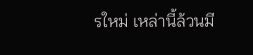รใหม่ เหล่านี้ล้วนมี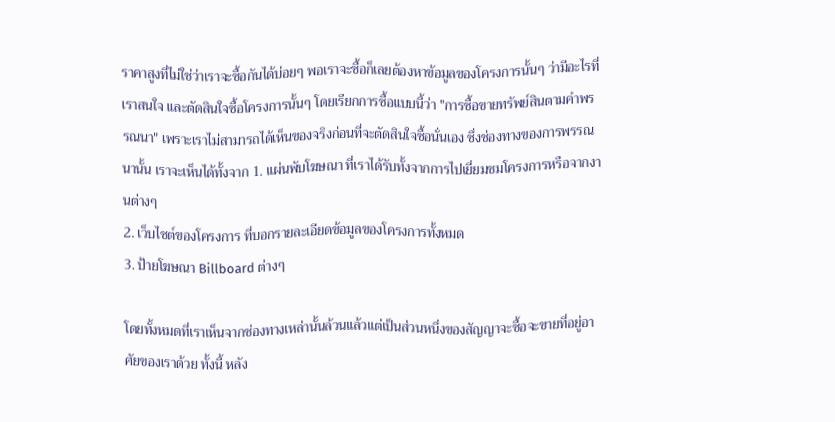ราคาสูงที่ไม่ใช่ว่าเราจะซื้อกันได้บ่อยๆ พอเราจะซื้อก็เลยต้องหาข้อมูลของโครงการนั้นๆ ว่ามีอะไรที่เราสนใจ และตัดสินใจซื้อโครงการนั้นๆ โดยเรียกการซื้อแบบนี้ว่า "การซื้อขายทรัพย์สินตามคำพรรณนา" เพราะเราไม่สามารถได้เห็นของจริงก่อนที่จะตัดสินใจซื้อนั่นเอง ซึ่งช่องทางของการพรรณนานั้น เราจะเห็นได้ทั้งจาก 1. แผ่นพับโฆษณา ที่เราได้รับทั้งจากการไปเยี่ยมชมโครงการหรือจากงานต่างๆ
2. เว็บไซต์ของโครงการ ที่บอกรายละเอียดข้อมูลของโครงการทั้งหมด
3. ป้ายโฆษณา Billboard ต่างๆ

โดยทั้งหมดที่เราเห็นจากช่องทางเหล่านั้นล้วนแล้วแต่เป็นส่วนหนึ่งของสัญญาจะซื้อจะขายที่อยู่อาศัยของเราด้วย ทั้งนี้ หลัง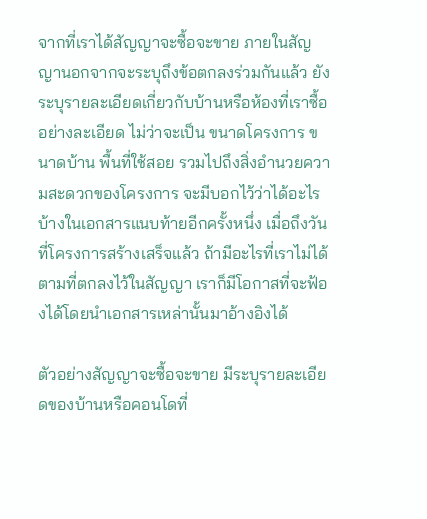จากที่เราได้สัญญาจะซื้อจะขาย ภายในสัญญานอกจากจะระบุถึงข้อตกลงร่วมกันแล้ว ยังระบุรายละเอียดเกี่ยวกับบ้านหรือห้องที่เราซื้ออย่างละเอียด ไม่ว่าจะเป็น ขนาดโครงการ ขนาดบ้าน พื้นที่ใช้สอย รวมไปถึงสิ่งอำนวยความสะดวกของโครงการ จะมีบอกไว้ว่าได้อะไรบ้างในเอกสารแนบท้ายอีกครั้งหนึ่ง เมื่อถึงวันที่โครงการสร้างเสร็จแล้ว ถ้ามีอะไรที่เราไม่ได้ตามที่ตกลงไว้ในสัญญา เราก็มีโอกาสที่จะฟ้องได้โดยนำเอกสารเหล่านั้นมาอ้างอิงได้

ตัวอย่างสัญญาจะซื้อจะขาย มีระบุรายละเอียดของบ้านหรือคอนโดที่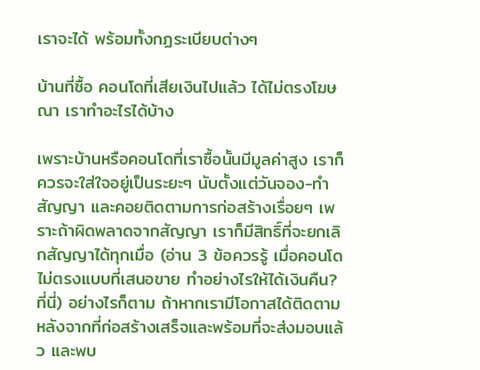เราจะได้ พร้อมทั้งกฏระเบียบต่างๆ

บ้านที่ซื้อ คอนโดที่เสียเงินไปแล้ว ได้ไม่ตรงโฆษณา เราทำอะไรได้บ้าง

เพราะบ้านหรือคอนโดที่เราซื้อนั้นมีมูลค่าสูง เราก็ควรจะใส่ใจอยู่เป็นระยะๆ นับตั้งแต่วันจอง-ทำสัญญา และคอยติดตามการก่อสร้างเรื่อยๆ เพราะถ้าผิดพลาดจากสัญญา เราก็มีสิทธิ์ที่จะยกเลิกสัญญาได้ทุกเมื่อ (อ่าน 3 ข้อควรรู้ เมื่อคอนโดไม่ตรงแบบที่เสนอขาย ทำอย่างไรให้ได้เงินคืน? ที่นี่) อย่างไรก็ตาม ถ้าหากเรามีโอกาสได้ติดตามหลังจากที่ก่อสร้างเสร็จและพร้อมที่จะส่งมอบแล้ว และพบ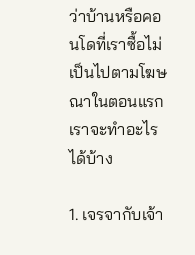ว่าบ้านหรือคอนโดที่เราซื้อไม่เป็นไปตามโฆษณาในตอนแรก เราจะทำอะไรได้บ้าง

1. เจรจากับเจ้า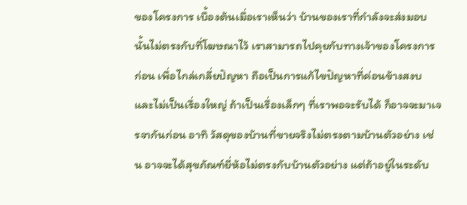ของโครงการ เบื้องต้นเมื่อเราเห็นว่า บ้านของเราที่กำลังจะส่งมอบนั้นไม่ตรงกับที่โฆษณาไว้ เราสามารถไปคุยกับทางเจ้าของโครงการก่อน เพื่อไกล่เกลี่ยปัญหา ถือเป็นการแก้ไขปัญหาที่ค่อนข้างสงบ และไม่เป็นเรื่องใหญ่ ถ้าเป็นเรื่องเล็กๆ ที่เราพอจะรับได้ ก็อาจจะมาเจรจากันก่อน อาทิ วัสดุของบ้านที่ขายจริงไม่ตรงตามบ้านตัวอย่าง เช่น อาจจะได้สุขภัณฑ์ยี่ห้อไม่ตรงกับบ้านตัวอย่าง แต่ถ้าอยู่ในระดับ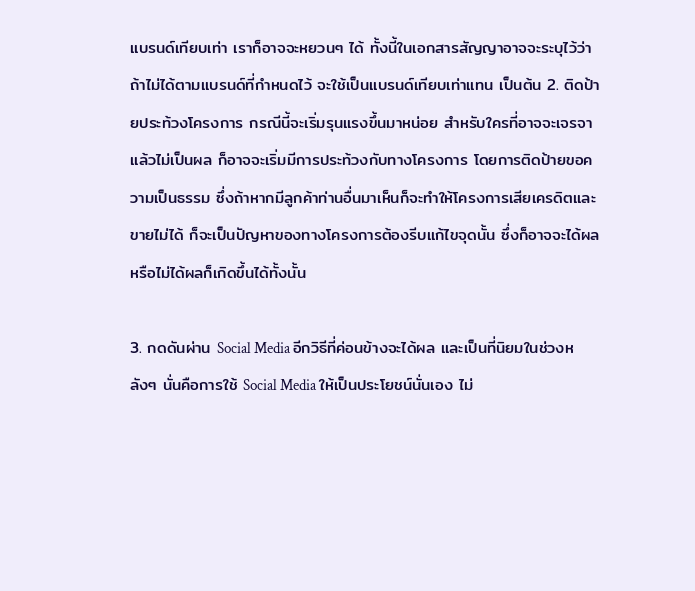แบรนด์เทียบเท่า เราก็อาจจะหยวนๆ ได้ ทั้งนี้ในเอกสารสัญญาอาจจะระบุไว้ว่าถ้าไม่ได้ตามแบรนด์ที่กำหนดไว้ จะใช้เป็นแบรนด์เทียบเท่าแทน เป็นต้น 2. ติดป้ายประท้วงโครงการ กรณีนี้จะเริ่มรุนแรงขึ้นมาหน่อย สำหรับใครที่อาจจะเจรจาแล้วไม่เป็นผล ก็อาจจะเริ่มมีการประท้วงกับทางโครงการ โดยการติดป้ายขอความเป็นธรรม ซึ่งถ้าหากมีลูกค้าท่านอื่นมาเห็นก็จะทำให้โครงการเสียเครดิตและขายไม่ได้ ก็จะเป็นปัญหาของทางโครงการต้องรีบแก้ไขจุดนั้น ซึ่งก็อาจจะได้ผล หรือไม่ได้ผลก็เกิดขึ้นได้ทั้งนั้น

3. กดดันผ่าน Social Media อีกวิธีที่ค่อนข้างจะได้ผล และเป็นที่นิยมในช่วงหลังๆ นั่นคือการใช้ Social Media ให้เป็นประโยชน์นั่นเอง ไม่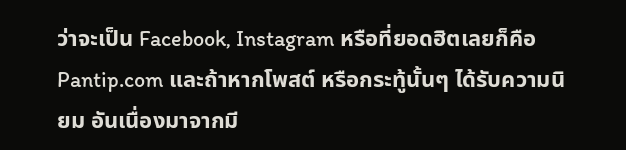ว่าจะเป็น Facebook, Instagram หรือที่ยอดฮิตเลยก็คือ Pantip.com และถ้าหากโพสต์ หรือกระทู้นั้นๆ ได้รับความนิยม อันเนื่องมาจากมี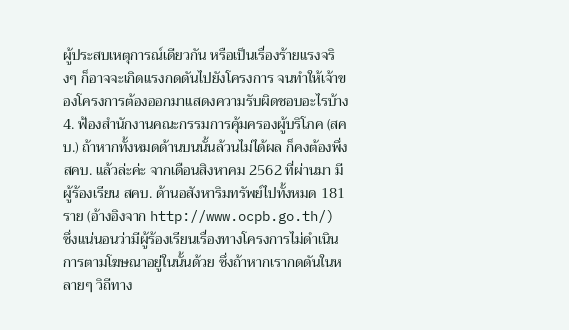ผู้ประสบเหตุการณ์เดียวกัน หรือเป็นเรื่องร้ายแรงจริงๆ ก็อาจจะเกิดแรงกดดันไปยังโครงการ จนทำให้เจ้าของโครงการต้องออกมาแสดงความรับผิดชอบอะไรบ้าง 4. ฟ้องสำนักงานคณะกรรมการคุ้มครองผู้บริโภค (สคบ.) ถ้าหากทั้งหมดด้านบนนั้นล้วนไม่ได้ผล ก็คงต้องพึ่ง สคบ. แล้วล่ะค่ะ จากเดือนสิงหาคม 2562 ที่ผ่านมา มีผู้ร้องเรียน สคบ. ด้านอสังหาริมทรัพย์ไปทั้งหมด 181 ราย (อ้างอิงจาก http://www.ocpb.go.th/) ซึ่งแน่นอนว่ามีผู้ร้องเรียนเรื่องทางโครงการไม่ดำเนินการตามโฆษณาอยู่ในนั้นด้วย ซึ่งถ้าหากเรากดดันในหลายๆ วิถีทาง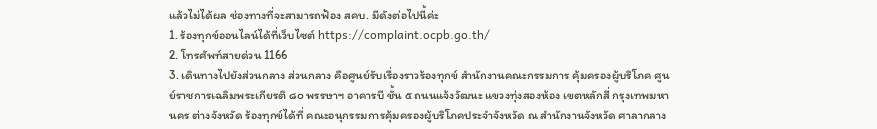แล้วไม่ได้ผล ช่องทางที่จะสามารถฟ้อง สคบ. มีดังต่อไปนี้ค่ะ
1. ร้องทุกข์ออนไลน์ได้ที่เว็บไซต์ https://complaint.ocpb.go.th/
2. โทรศัพท์สายด่วน 1166
3. เดินทางไปยังส่วนกลาง ส่วนกลาง คือศูนย์รับเรื่องราวร้องทุกข์ สำนักงานคณะกรรมการ คุ้มครองผู้บริโภค ศูนย์ราชการเฉลิมพระเกียรติ ๘๐ พรรษาฯ อาคารบี ชั้น ๕ ถนนแจ้งวัฒนะ แขวงทุ่งสองห้อง เขตหลักสี่ กรุงเทพมหานคร ต่างจังหวัด ร้องทุกข์ได้ที่ คณะอนุกรรมการคุ้มครองผู้บริโภคประจำจังหวัด ณ สำนักงานจังหวัด ศาลากลาง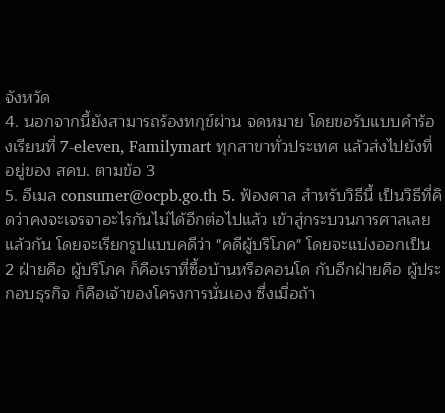จังหวัด
4. นอกจากนี้ยังสามารถร้องทกุข์ผ่าน จดหมาย โดยขอรับแบบคำร้องเรียนที่ 7-eleven, Familymart ทุกสาขาทั่วประเทศ แล้วส่งไปยังที่อยู่ของ สคบ. ตามข้อ 3
5. อีเมล consumer@ocpb.go.th 5. ฟ้องศาล สำหรับวิธีนี้ เป็นวิธีที่คิดว่าคงจะเจรจาอะไรกันไม่ได้อีกต่อไปแล้ว เข้าสู่กระบวนการศาลเลยแล้วกัน โดยจะเรียกรูปแบบคดีว่า "คดีผู้บริโภค" โดยจะแบ่งออกเป็น 2 ฝ่ายคือ ผู้บริโภค ก็คือเราที่ซื้อบ้านหรือคอนโด กับอีกฝ่ายคือ ผู้ประกอบธุรกิจ ก็คือเจ้าของโครงการนั่นเอง ซึ่งเมื่อถ้า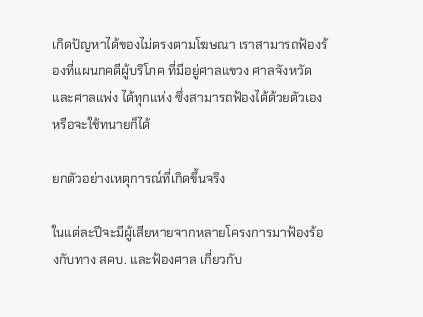เกิดปัญหาได้ของไม่ตรงตามโฆษณา เราสามารถฟ้องร้องที่แผนกคดีผู้บริโภค ที่มีอยู่ศาลแขวง ศาลจังหวัด และศาลแพ่ง ได้ทุกแห่ง ซึ่งสามารถฟ้องได้ด้วยตัวเอง หรือจะใช้ทนายก็ได้

ยกตัวอย่างเหตุการณ์ที่เกิดขึ้นจริง

ในแต่ละปีจะมีผู้เสียหายจากหลายโครงการมาฟ้องร้องกับทาง สคบ. และฟ้องศาล เกี่ยวกับ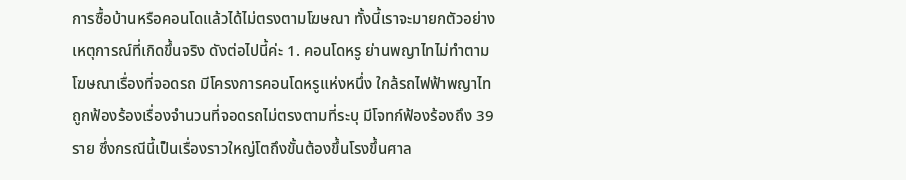การซื้อบ้านหรือคอนโดแล้วได้ไม่ตรงตามโฆษณา ทั้งนี้เราจะมายกตัวอย่างเหตุการณ์ที่เกิดขึ้นจริง ดังต่อไปนี้ค่ะ 1. คอนโดหรู ย่านพญาไทไม่ทำตามโฆษณาเรื่องที่จอดรถ มีโครงการคอนโดหรูแห่งหนึ่ง ใกล้รถไฟฟ้าพญาไท ถูกฟ้องร้องเรื่องจำนวนที่จอดรถไม่ตรงตามที่ระบุ มีโจทก์ฟ้องร้องถึง 39 ราย ซึ่งกรณีนี้เป็นเรื่องราวใหญ่โตถึงขั้นต้องขึ้นโรงขึ้นศาล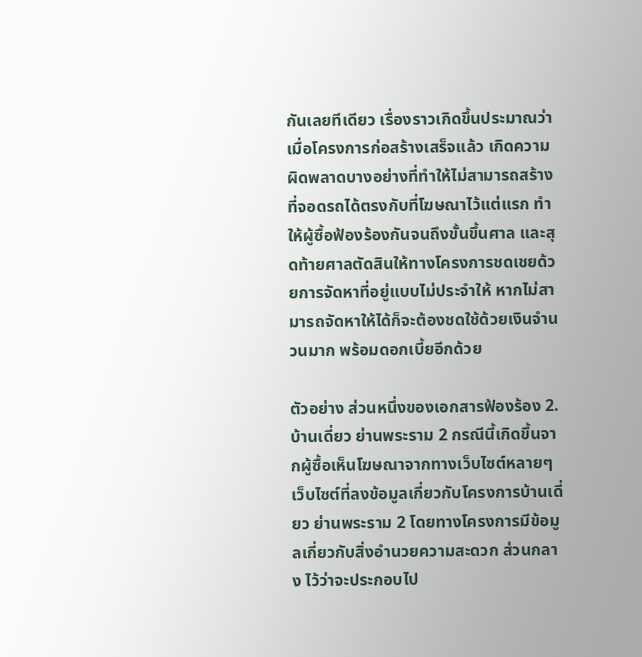กันเลยทีเดียว เรื่องราวเกิดขึ้นประมาณว่าเมื่อโครงการก่อสร้างเสร็จแล้ว เกิดความผิดพลาดบางอย่างที่ทำให้ไม่สามารถสร้างที่จอดรถได้ตรงกับที่โฆษณาไว้แต่แรก ทำให้ผู้ซื้อฟ้องร้องกันจนถึงขั้นขึ้นศาล และสุดท้ายศาลตัดสินให้ทางโครงการชดเชยด้วยการจัดหาที่อยู่แบบไม่ประจำให้ หากไม่สามารถจัดหาให้ได้ก็จะต้องชดใช้ด้วยเงินจำนวนมาก พร้อมดอกเบี้ยอีกด้วย

ตัวอย่าง ส่วนหนึ่งของเอกสารฟ้องร้อง 2. บ้านเดี่ยว ย่านพระราม 2 กรณีนี้เกิดขึ้นจากผู้ซื้อเห็นโฆษณาจากทางเว็บไซต์หลายๆ เว็บไซต์ที่ลงข้อมูลเกี่ยวกับโครงการบ้านเดี่ยว ย่านพระราม 2 โดยทางโครงการมีข้อมูลเกี่ยวกับสิ่งอำนวยความสะดวก ส่วนกลาง ไว้ว่าจะประกอบไป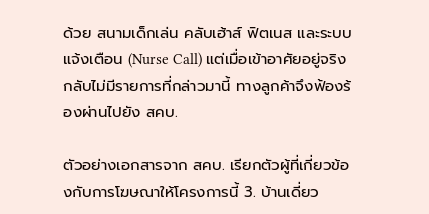ด้วย สนามเด็กเล่น คลับเฮ้าส์ ฟิตเนส และระบบแจ้งเตือน (Nurse Call) แต่เมื่อเข้าอาศัยอยู่จริง กลับไม่มีรายการที่กล่าวมานี้ ทางลูกค้าจึงฟ้องร้องผ่านไปยัง สคบ.

ตัวอย่างเอกสารจาก สคบ. เรียกตัวผู้ที่เกี่ยวข้องกับการโฆษณาให้โครงการนี้ 3. บ้านเดี่ยว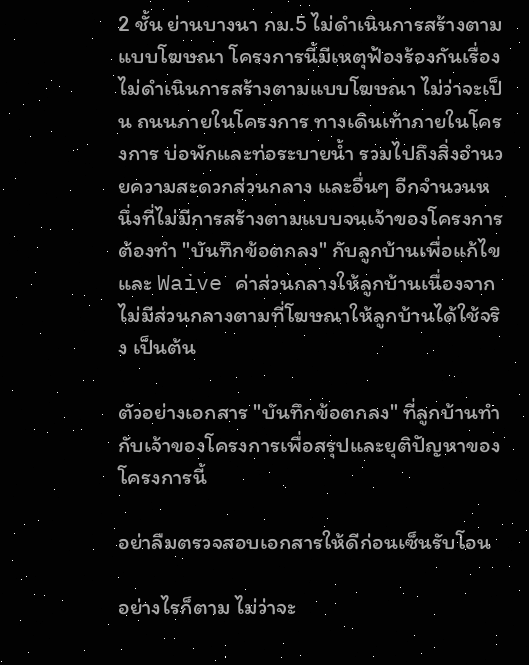2 ชั้น ย่านบางนา กม.5 ไม่ดำเนินการสร้างตามแบบโฆษณา โครงการนี้มีเหตุฟ้องร้องกันเรื่องไม่ดำเนินการสร้างตามแบบโฆษณา ไม่ว่าจะเป็น ถนนภายในโครงการ ทางเดินเท้าภายในโครงการ บ่อพักและท่อระบายน้ำ รวมไปถึงสิ่งอำนวยความสะดวกส่วนกลาง และอื่นๆ อีกจำนวนหนึ่งที่ไม่มีการสร้างตามแบบจนเจ้าของโครงการต้องทำ "บันทึกข้อตกลง" กับลูกบ้านเพื่อแก้ไข และ Waive ค่าส่วนกลางให้ลูกบ้านเนื่องจากไม่มีส่วนกลางตามที่โฆษณาให้ลูกบ้านได้ใช้จริง เป็นต้น

ตัวอย่างเอกสาร "บันทึกข้อตกลง" ที่ลูกบ้านทำกับเจ้าของโครงการเพื่อสรุปและยุติปัญหาของโครงการนี้

อย่าลืมตรวจสอบเอกสารให้ดีก่อนเซ็นรับโอน

อย่างไรก็ตาม ไม่ว่าจะ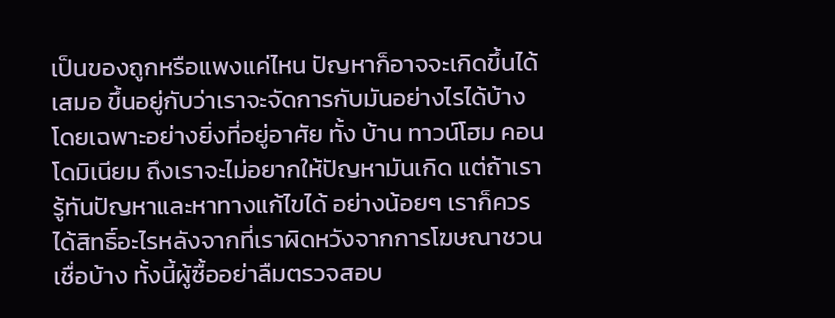เป็นของถูกหรือแพงแค่ไหน ปัญหาก็อาจจะเกิดขึ้นได้เสมอ ขึ้นอยู่กับว่าเราจะจัดการกับมันอย่างไรได้บ้าง โดยเฉพาะอย่างยิ่งที่อยู่อาศัย ทั้ง บ้าน ทาวน์โฮม คอนโดมิเนียม ถึงเราจะไม่อยากให้ปัญหามันเกิด แต่ถ้าเรารู้ทันปัญหาและหาทางแก้ไขได้ อย่างน้อยๆ เราก็ควรได้สิทธิ์อะไรหลังจากที่เราผิดหวังจากการโฆษณาชวนเชื่อบ้าง ทั้งนี้ผู้ซื้ออย่าลืมตรวจสอบ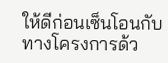ให้ดีก่อนเซ็นโอนกับทางโครงการด้ว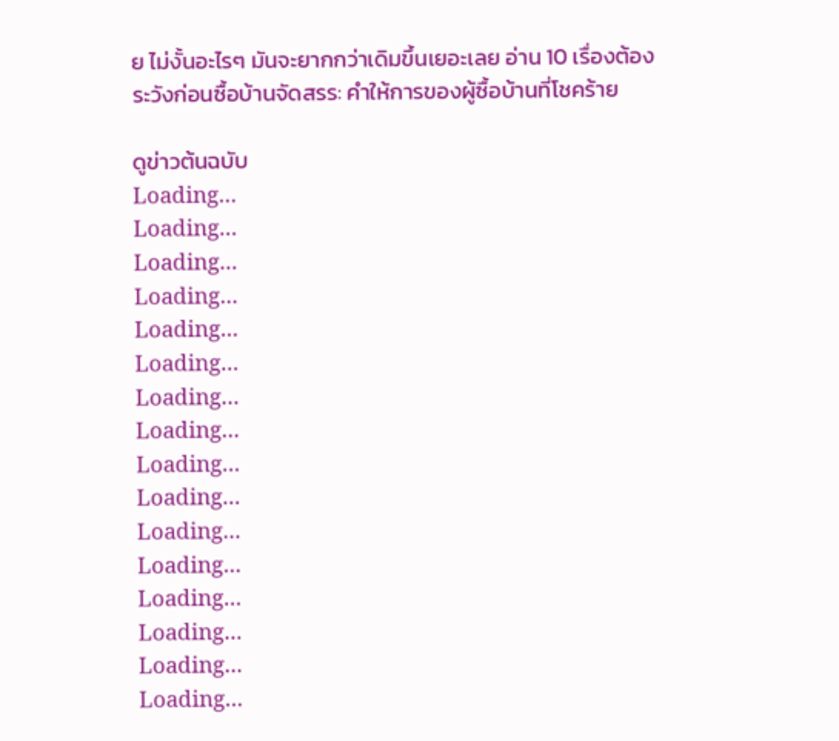ย ไม่งั้นอะไรๆ มันจะยากกว่าเดิมขึ้นเยอะเลย อ่าน 10 เรื่องต้องระวังก่อนซื้อบ้านจัดสรร: คำให้การของผู้ซื้อบ้านที่โชคร้าย

ดูข่าวต้นฉบับ
Loading...
Loading...
Loading...
Loading...
Loading...
Loading...
Loading...
Loading...
Loading...
Loading...
Loading...
Loading...
Loading...
Loading...
Loading...
Loading...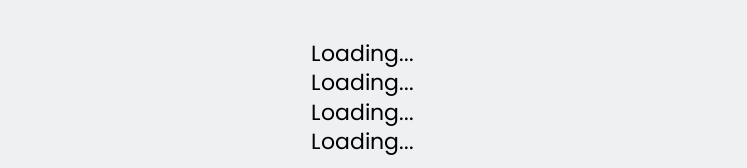Loading...
Loading...
Loading...
Loading...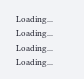Loading...
Loading...
Loading...
Loading...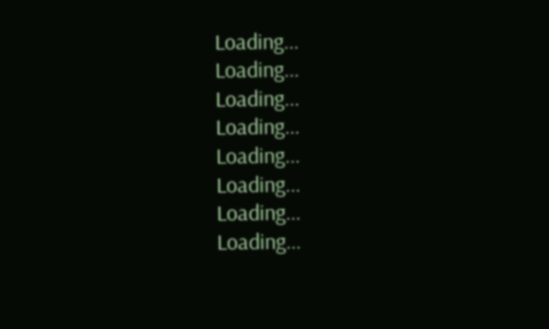Loading...
Loading...
Loading...
Loading...
Loading...
Loading...
Loading...
Loading...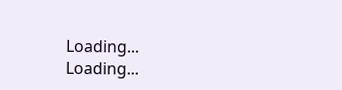Loading...
Loading...